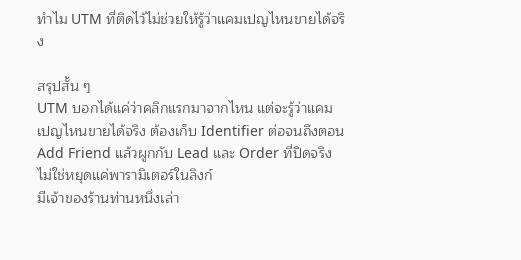ทำไม UTM ที่ติดไว้ไม่ช่วยให้รู้ว่าแคมเปญไหนขายได้จริง

สรุปสั้น ๆ
UTM บอกได้แค่ว่าคลิกแรกมาจากไหน แต่จะรู้ว่าแคมเปญไหนขายได้จริง ต้องเก็บ Identifier ต่อจนถึงตอน Add Friend แล้วผูกกับ Lead และ Order ที่ปิดจริง ไม่ใช่หยุดแค่พารามิเตอร์ในลิงก์
มีเจ้าของร้านท่านหนึ่งเล่า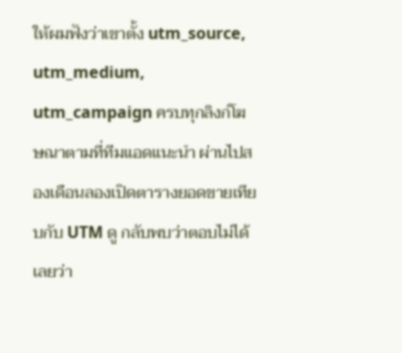ให้ผมฟังว่าเขาตั้ง utm_source, utm_medium, utm_campaign ครบทุกลิงก์โฆษณาตามที่ทีมแอดแนะนำ ผ่านไปสองเดือนลองเปิดตารางยอดขายเทียบกับ UTM ดู กลับพบว่าตอบไม่ได้เลยว่า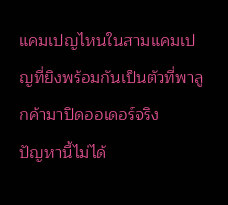แคมเปญไหนในสามแคมเปญที่ยิงพร้อมกันเป็นตัวที่พาลูกค้ามาปิดออเดอร์จริง
ปัญหานี้ไม่ได้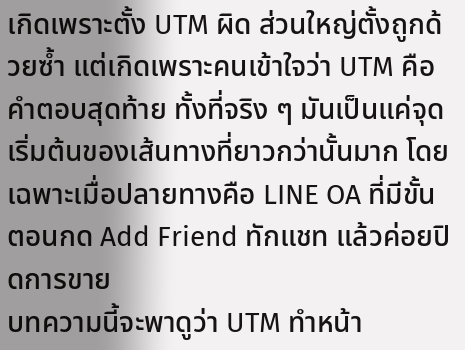เกิดเพราะตั้ง UTM ผิด ส่วนใหญ่ตั้งถูกด้วยซ้ำ แต่เกิดเพราะคนเข้าใจว่า UTM คือคำตอบสุดท้าย ทั้งที่จริง ๆ มันเป็นแค่จุดเริ่มต้นของเส้นทางที่ยาวกว่านั้นมาก โดยเฉพาะเมื่อปลายทางคือ LINE OA ที่มีขั้นตอนกด Add Friend ทักแชท แล้วค่อยปิดการขาย
บทความนี้จะพาดูว่า UTM ทำหน้า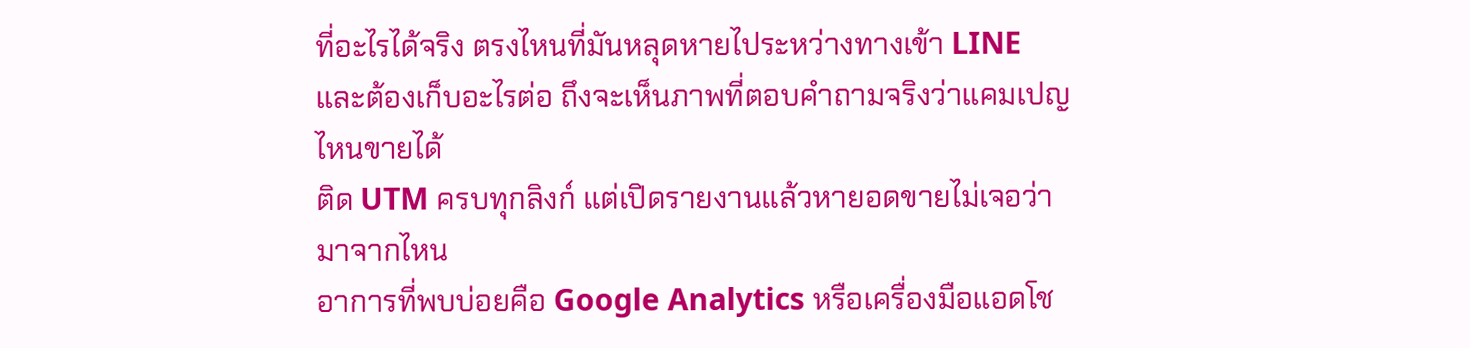ที่อะไรได้จริง ตรงไหนที่มันหลุดหายไประหว่างทางเข้า LINE และต้องเก็บอะไรต่อ ถึงจะเห็นภาพที่ตอบคำถามจริงว่าแคมเปญไหนขายได้
ติด UTM ครบทุกลิงก์ แต่เปิดรายงานแล้วหายอดขายไม่เจอว่ามาจากไหน
อาการที่พบบ่อยคือ Google Analytics หรือเครื่องมือแอดโช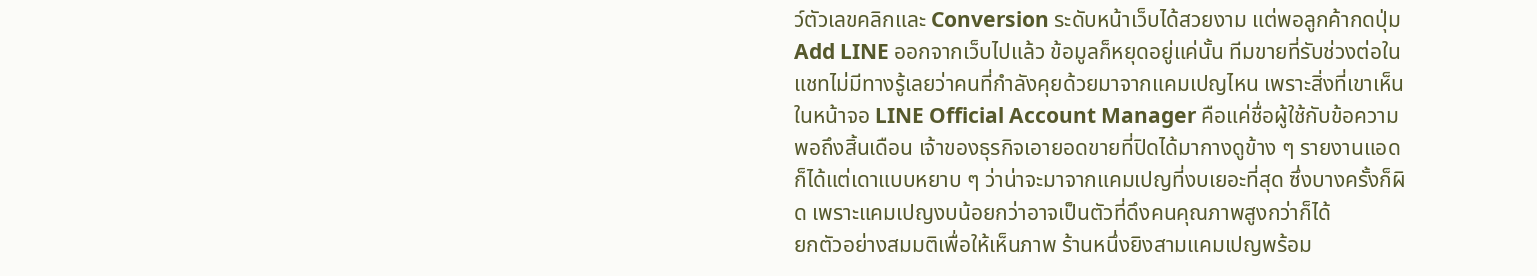ว์ตัวเลขคลิกและ Conversion ระดับหน้าเว็บได้สวยงาม แต่พอลูกค้ากดปุ่ม Add LINE ออกจากเว็บไปแล้ว ข้อมูลก็หยุดอยู่แค่นั้น ทีมขายที่รับช่วงต่อในแชทไม่มีทางรู้เลยว่าคนที่กำลังคุยด้วยมาจากแคมเปญไหน เพราะสิ่งที่เขาเห็นในหน้าจอ LINE Official Account Manager คือแค่ชื่อผู้ใช้กับข้อความ
พอถึงสิ้นเดือน เจ้าของธุรกิจเอายอดขายที่ปิดได้มากางดูข้าง ๆ รายงานแอด ก็ได้แต่เดาแบบหยาบ ๆ ว่าน่าจะมาจากแคมเปญที่งบเยอะที่สุด ซึ่งบางครั้งก็ผิด เพราะแคมเปญงบน้อยกว่าอาจเป็นตัวที่ดึงคนคุณภาพสูงกว่าก็ได้
ยกตัวอย่างสมมติเพื่อให้เห็นภาพ ร้านหนึ่งยิงสามแคมเปญพร้อม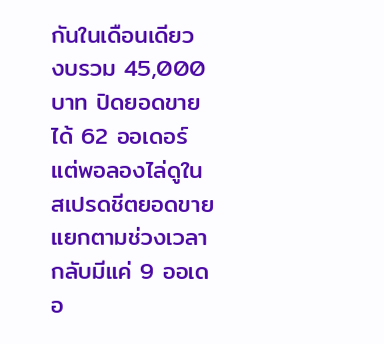กันในเดือนเดียว งบรวม 45,000 บาท ปิดยอดขายได้ 62 ออเดอร์ แต่พอลองไล่ดูในสเปรดชีตยอดขายแยกตามช่วงเวลา กลับมีแค่ 9 ออเดอ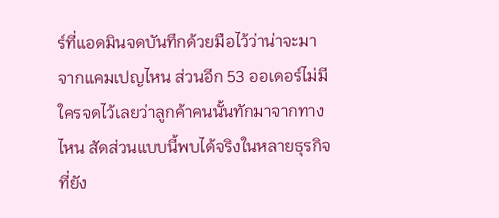ร์ที่แอดมินจดบันทึกด้วยมือไว้ว่าน่าจะมาจากแคมเปญไหน ส่วนอีก 53 ออเดอร์ไม่มีใครจดไว้เลยว่าลูกค้าคนนั้นทักมาจากทางไหน สัดส่วนแบบนี้พบได้จริงในหลายธุรกิจที่ยัง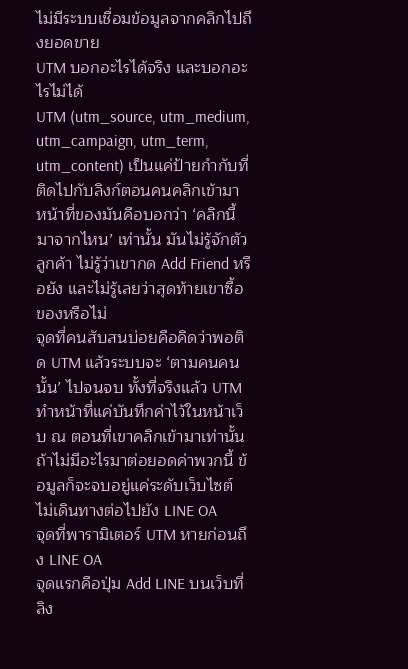ไม่มีระบบเชื่อมข้อมูลจากคลิกไปถึงยอดขาย
UTM บอกอะไรได้จริง และบอกอะไรไม่ได้
UTM (utm_source, utm_medium, utm_campaign, utm_term, utm_content) เป็นแค่ป้ายกำกับที่ติดไปกับลิงก์ตอนคนคลิกเข้ามา หน้าที่ของมันคือบอกว่า ‘คลิกนี้มาจากไหน’ เท่านั้น มันไม่รู้จักตัวลูกค้า ไม่รู้ว่าเขากด Add Friend หรือยัง และไม่รู้เลยว่าสุดท้ายเขาซื้อของหรือไม่
จุดที่คนสับสนบ่อยคือคิดว่าพอติด UTM แล้วระบบจะ ‘ตามคนคนนั้น’ ไปจนจบ ทั้งที่จริงแล้ว UTM ทำหน้าที่แค่บันทึกค่าไว้ในหน้าเว็บ ณ ตอนที่เขาคลิกเข้ามาเท่านั้น ถ้าไม่มีอะไรมาต่อยอดค่าพวกนี้ ข้อมูลก็จะจบอยู่แค่ระดับเว็บไซต์ ไม่เดินทางต่อไปยัง LINE OA
จุดที่พารามิเตอร์ UTM หายก่อนถึง LINE OA
จุดแรกคือปุ่ม Add LINE บนเว็บที่ลิง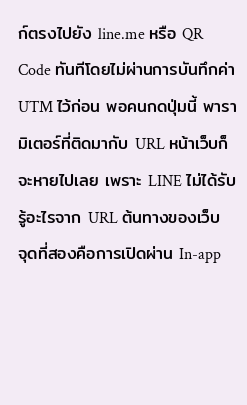ก์ตรงไปยัง line.me หรือ QR Code ทันทีโดยไม่ผ่านการบันทึกค่า UTM ไว้ก่อน พอคนกดปุ่มนี้ พารามิเตอร์ที่ติดมากับ URL หน้าเว็บก็จะหายไปเลย เพราะ LINE ไม่ได้รับรู้อะไรจาก URL ต้นทางของเว็บ
จุดที่สองคือการเปิดผ่าน In-app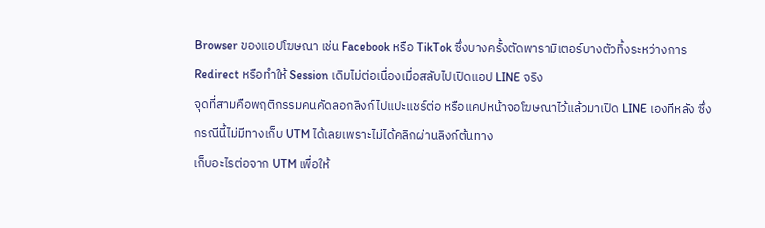Browser ของแอปโฆษณา เช่น Facebook หรือ TikTok ซึ่งบางครั้งตัดพารามิเตอร์บางตัวทิ้งระหว่างการ Redirect หรือทำให้ Session เดิมไม่ต่อเนื่องเมื่อสลับไปเปิดแอป LINE จริง
จุดที่สามคือพฤติกรรมคนคัดลอกลิงก์ไปแปะแชร์ต่อ หรือแคปหน้าจอโฆษณาไว้แล้วมาเปิด LINE เองทีหลัง ซึ่งกรณีนี้ไม่มีทางเก็บ UTM ได้เลยเพราะไม่ได้คลิกผ่านลิงก์ต้นทาง
เก็บอะไรต่อจาก UTM เพื่อให้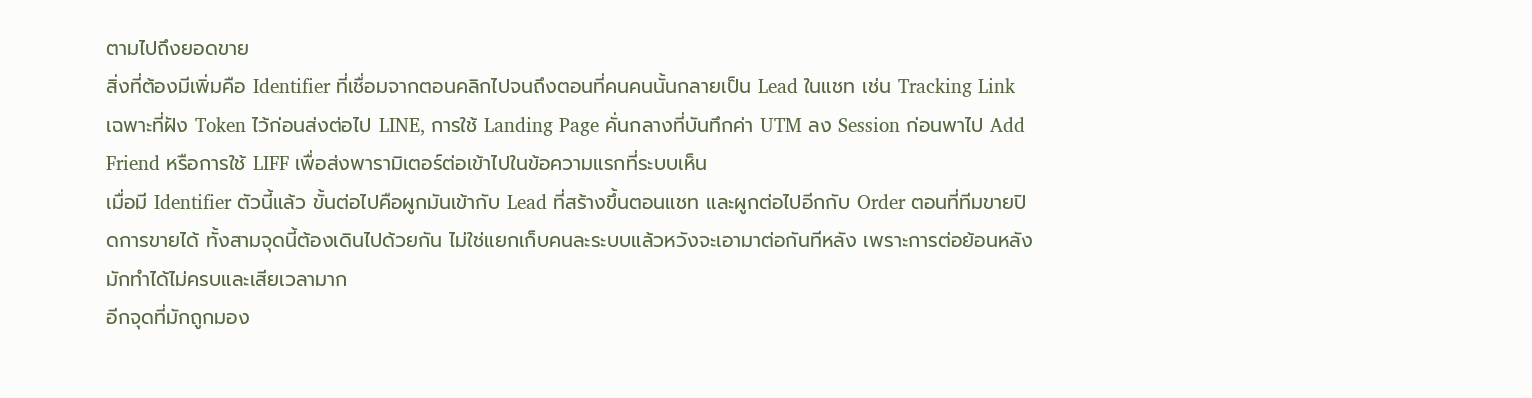ตามไปถึงยอดขาย
สิ่งที่ต้องมีเพิ่มคือ Identifier ที่เชื่อมจากตอนคลิกไปจนถึงตอนที่คนคนนั้นกลายเป็น Lead ในแชท เช่น Tracking Link เฉพาะที่ฝัง Token ไว้ก่อนส่งต่อไป LINE, การใช้ Landing Page คั่นกลางที่บันทึกค่า UTM ลง Session ก่อนพาไป Add Friend หรือการใช้ LIFF เพื่อส่งพารามิเตอร์ต่อเข้าไปในข้อความแรกที่ระบบเห็น
เมื่อมี Identifier ตัวนี้แล้ว ขั้นต่อไปคือผูกมันเข้ากับ Lead ที่สร้างขึ้นตอนแชท และผูกต่อไปอีกกับ Order ตอนที่ทีมขายปิดการขายได้ ทั้งสามจุดนี้ต้องเดินไปด้วยกัน ไม่ใช่แยกเก็บคนละระบบแล้วหวังจะเอามาต่อกันทีหลัง เพราะการต่อย้อนหลังมักทำได้ไม่ครบและเสียเวลามาก
อีกจุดที่มักถูกมอง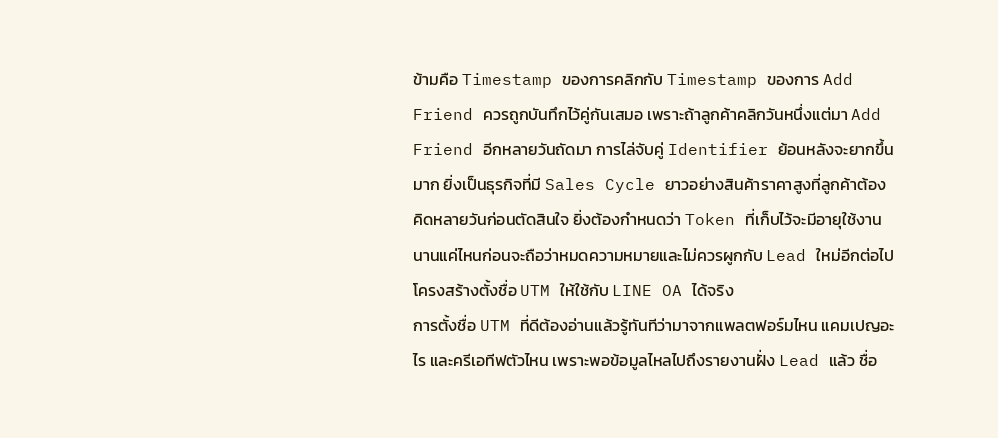ข้ามคือ Timestamp ของการคลิกกับ Timestamp ของการ Add Friend ควรถูกบันทึกไว้คู่กันเสมอ เพราะถ้าลูกค้าคลิกวันหนึ่งแต่มา Add Friend อีกหลายวันถัดมา การไล่จับคู่ Identifier ย้อนหลังจะยากขึ้นมาก ยิ่งเป็นธุรกิจที่มี Sales Cycle ยาวอย่างสินค้าราคาสูงที่ลูกค้าต้องคิดหลายวันก่อนตัดสินใจ ยิ่งต้องกำหนดว่า Token ที่เก็บไว้จะมีอายุใช้งานนานแค่ไหนก่อนจะถือว่าหมดความหมายและไม่ควรผูกกับ Lead ใหม่อีกต่อไป
โครงสร้างตั้งชื่อ UTM ให้ใช้กับ LINE OA ได้จริง
การตั้งชื่อ UTM ที่ดีต้องอ่านแล้วรู้ทันทีว่ามาจากแพลตฟอร์มไหน แคมเปญอะไร และครีเอทีฟตัวไหน เพราะพอข้อมูลไหลไปถึงรายงานฝั่ง Lead แล้ว ชื่อ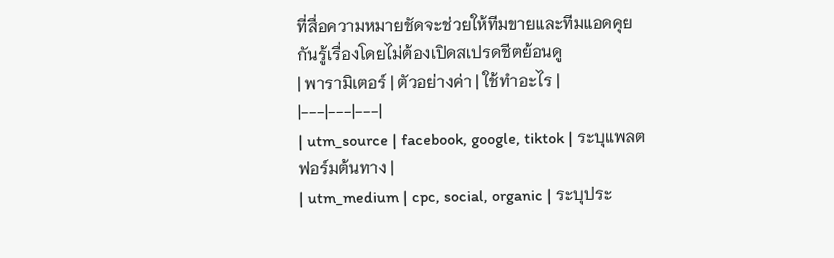ที่สื่อความหมายชัดจะช่วยให้ทีมขายและทีมแอดคุยกันรู้เรื่องโดยไม่ต้องเปิดสเปรดชีตย้อนดู
| พารามิเตอร์ | ตัวอย่างค่า | ใช้ทำอะไร |
|---|---|---|
| utm_source | facebook, google, tiktok | ระบุแพลตฟอร์มต้นทาง |
| utm_medium | cpc, social, organic | ระบุประ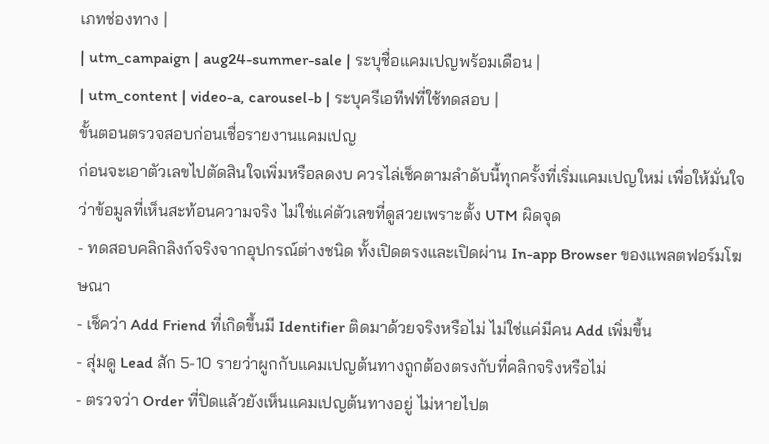เภทช่องทาง |
| utm_campaign | aug24-summer-sale | ระบุชื่อแคมเปญพร้อมเดือน |
| utm_content | video-a, carousel-b | ระบุครีเอทีฟที่ใช้ทดสอบ |
ขั้นตอนตรวจสอบก่อนเชื่อรายงานแคมเปญ
ก่อนจะเอาตัวเลขไปตัดสินใจเพิ่มหรือลดงบ ควรไล่เช็คตามลำดับนี้ทุกครั้งที่เริ่มแคมเปญใหม่ เพื่อให้มั่นใจว่าข้อมูลที่เห็นสะท้อนความจริง ไม่ใช่แค่ตัวเลขที่ดูสวยเพราะตั้ง UTM ผิดจุด
- ทดสอบคลิกลิงก์จริงจากอุปกรณ์ต่างชนิด ทั้งเปิดตรงและเปิดผ่าน In-app Browser ของแพลตฟอร์มโฆษณา
- เช็คว่า Add Friend ที่เกิดขึ้นมี Identifier ติดมาด้วยจริงหรือไม่ ไม่ใช่แค่มีคน Add เพิ่มขึ้น
- สุ่มดู Lead สัก 5-10 รายว่าผูกกับแคมเปญต้นทางถูกต้องตรงกับที่คลิกจริงหรือไม่
- ตรวจว่า Order ที่ปิดแล้วยังเห็นแคมเปญต้นทางอยู่ ไม่หายไปต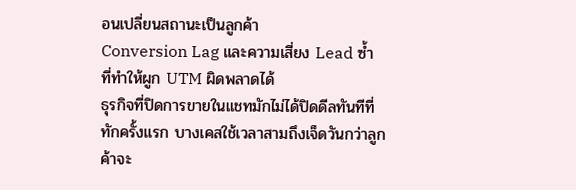อนเปลี่ยนสถานะเป็นลูกค้า
Conversion Lag และความเสี่ยง Lead ซ้ำ ที่ทำให้ผูก UTM ผิดพลาดได้
ธุรกิจที่ปิดการขายในแชทมักไม่ได้ปิดดีลทันทีที่ทักครั้งแรก บางเคสใช้เวลาสามถึงเจ็ดวันกว่าลูกค้าจะ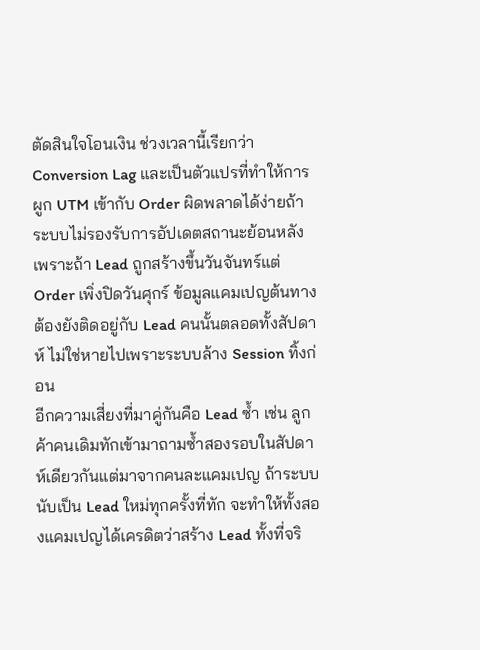ตัดสินใจโอนเงิน ช่วงเวลานี้เรียกว่า Conversion Lag และเป็นตัวแปรที่ทำให้การผูก UTM เข้ากับ Order ผิดพลาดได้ง่ายถ้าระบบไม่รองรับการอัปเดตสถานะย้อนหลัง เพราะถ้า Lead ถูกสร้างขึ้นวันจันทร์แต่ Order เพิ่งปิดวันศุกร์ ข้อมูลแคมเปญต้นทางต้องยังติดอยู่กับ Lead คนนั้นตลอดทั้งสัปดาห์ ไม่ใช่หายไปเพราะระบบล้าง Session ทิ้งก่อน
อีกความเสี่ยงที่มาคู่กันคือ Lead ซ้ำ เช่น ลูกค้าคนเดิมทักเข้ามาถามซ้ำสองรอบในสัปดาห์เดียวกันแต่มาจากคนละแคมเปญ ถ้าระบบนับเป็น Lead ใหม่ทุกครั้งที่ทัก จะทำให้ทั้งสองแคมเปญได้เครดิตว่าสร้าง Lead ทั้งที่จริ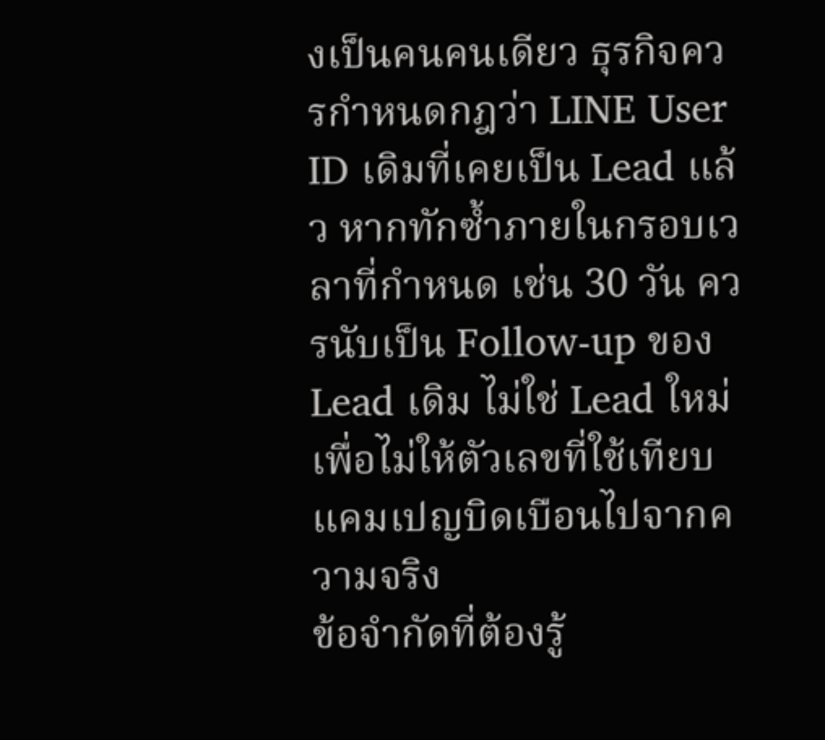งเป็นคนคนเดียว ธุรกิจควรกำหนดกฎว่า LINE User ID เดิมที่เคยเป็น Lead แล้ว หากทักซ้ำภายในกรอบเวลาที่กำหนด เช่น 30 วัน ควรนับเป็น Follow-up ของ Lead เดิม ไม่ใช่ Lead ใหม่ เพื่อไม่ให้ตัวเลขที่ใช้เทียบแคมเปญบิดเบือนไปจากความจริง
ข้อจำกัดที่ต้องรู้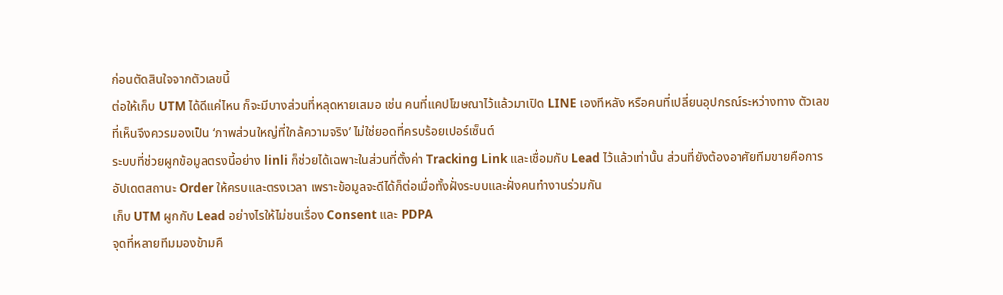ก่อนตัดสินใจจากตัวเลขนี้
ต่อให้เก็บ UTM ได้ดีแค่ไหน ก็จะมีบางส่วนที่หลุดหายเสมอ เช่น คนที่แคปโฆษณาไว้แล้วมาเปิด LINE เองทีหลัง หรือคนที่เปลี่ยนอุปกรณ์ระหว่างทาง ตัวเลขที่เห็นจึงควรมองเป็น ‘ภาพส่วนใหญ่ที่ใกล้ความจริง’ ไม่ใช่ยอดที่ครบร้อยเปอร์เซ็นต์
ระบบที่ช่วยผูกข้อมูลตรงนี้อย่าง linli ก็ช่วยได้เฉพาะในส่วนที่ตั้งค่า Tracking Link และเชื่อมกับ Lead ไว้แล้วเท่านั้น ส่วนที่ยังต้องอาศัยทีมขายคือการอัปเดตสถานะ Order ให้ครบและตรงเวลา เพราะข้อมูลจะดีได้ก็ต่อเมื่อทั้งฝั่งระบบและฝั่งคนทำงานร่วมกัน
เก็บ UTM ผูกกับ Lead อย่างไรให้ไม่ชนเรื่อง Consent และ PDPA
จุดที่หลายทีมมองข้ามคื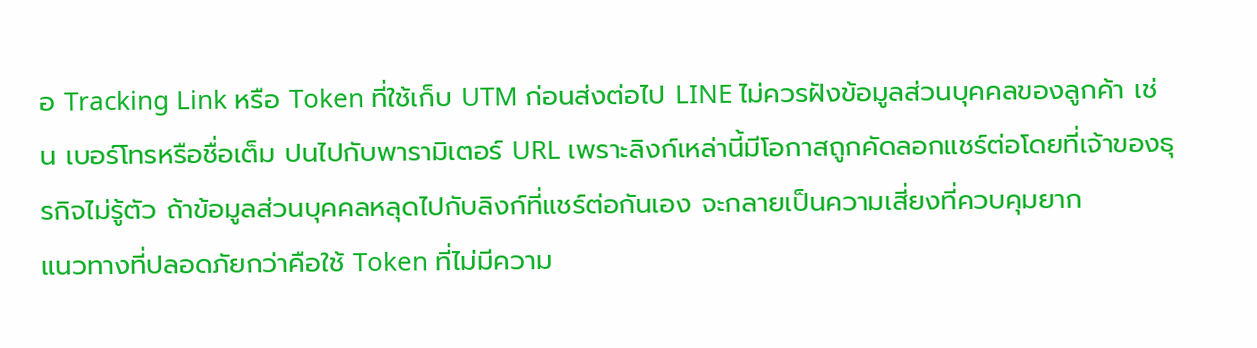อ Tracking Link หรือ Token ที่ใช้เก็บ UTM ก่อนส่งต่อไป LINE ไม่ควรฝังข้อมูลส่วนบุคคลของลูกค้า เช่น เบอร์โทรหรือชื่อเต็ม ปนไปกับพารามิเตอร์ URL เพราะลิงก์เหล่านี้มีโอกาสถูกคัดลอกแชร์ต่อโดยที่เจ้าของธุรกิจไม่รู้ตัว ถ้าข้อมูลส่วนบุคคลหลุดไปกับลิงก์ที่แชร์ต่อกันเอง จะกลายเป็นความเสี่ยงที่ควบคุมยาก
แนวทางที่ปลอดภัยกว่าคือใช้ Token ที่ไม่มีความ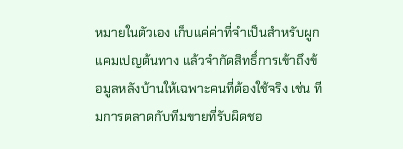หมายในตัวเอง เก็บแค่ค่าที่จำเป็นสำหรับผูกแคมเปญต้นทาง แล้วจำกัดสิทธิ์การเข้าถึงข้อมูลหลังบ้านให้เฉพาะคนที่ต้องใช้จริง เช่น ทีมการตลาดกับทีมขายที่รับผิดชอ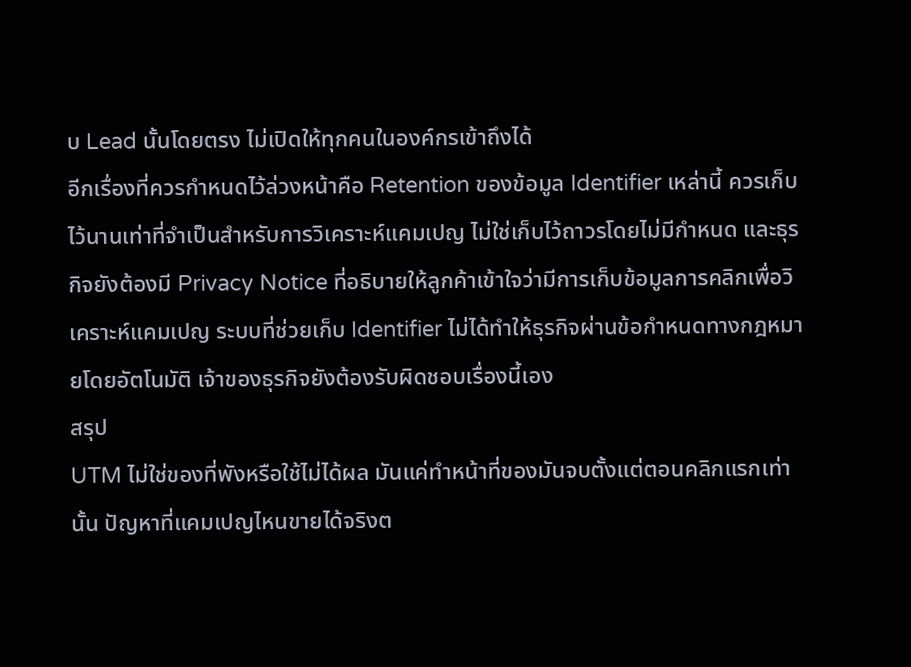บ Lead นั้นโดยตรง ไม่เปิดให้ทุกคนในองค์กรเข้าถึงได้
อีกเรื่องที่ควรกำหนดไว้ล่วงหน้าคือ Retention ของข้อมูล Identifier เหล่านี้ ควรเก็บไว้นานเท่าที่จำเป็นสำหรับการวิเคราะห์แคมเปญ ไม่ใช่เก็บไว้ถาวรโดยไม่มีกำหนด และธุรกิจยังต้องมี Privacy Notice ที่อธิบายให้ลูกค้าเข้าใจว่ามีการเก็บข้อมูลการคลิกเพื่อวิเคราะห์แคมเปญ ระบบที่ช่วยเก็บ Identifier ไม่ได้ทำให้ธุรกิจผ่านข้อกำหนดทางกฎหมายโดยอัตโนมัติ เจ้าของธุรกิจยังต้องรับผิดชอบเรื่องนี้เอง
สรุป
UTM ไม่ใช่ของที่พังหรือใช้ไม่ได้ผล มันแค่ทำหน้าที่ของมันจบตั้งแต่ตอนคลิกแรกเท่านั้น ปัญหาที่แคมเปญไหนขายได้จริงต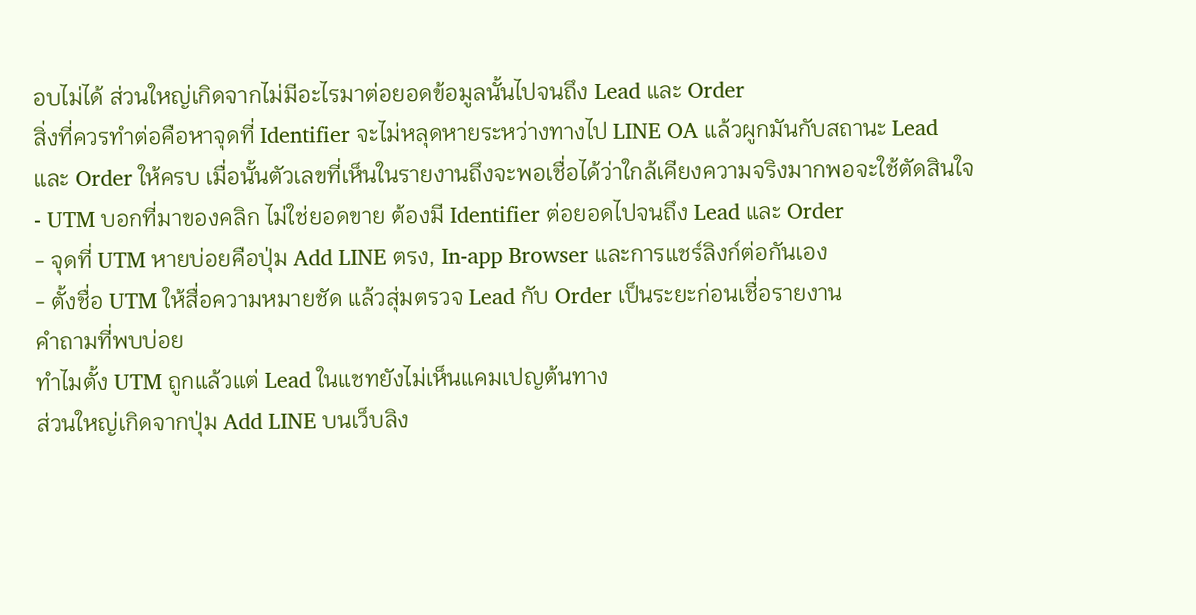อบไม่ได้ ส่วนใหญ่เกิดจากไม่มีอะไรมาต่อยอดข้อมูลนั้นไปจนถึง Lead และ Order
สิ่งที่ควรทำต่อคือหาจุดที่ Identifier จะไม่หลุดหายระหว่างทางไป LINE OA แล้วผูกมันกับสถานะ Lead และ Order ให้ครบ เมื่อนั้นตัวเลขที่เห็นในรายงานถึงจะพอเชื่อได้ว่าใกล้เคียงความจริงมากพอจะใช้ตัดสินใจ
- UTM บอกที่มาของคลิก ไม่ใช่ยอดขาย ต้องมี Identifier ต่อยอดไปจนถึง Lead และ Order
- จุดที่ UTM หายบ่อยคือปุ่ม Add LINE ตรง, In-app Browser และการแชร์ลิงก์ต่อกันเอง
- ตั้งชื่อ UTM ให้สื่อความหมายชัด แล้วสุ่มตรวจ Lead กับ Order เป็นระยะก่อนเชื่อรายงาน
คำถามที่พบบ่อย
ทำไมตั้ง UTM ถูกแล้วแต่ Lead ในแชทยังไม่เห็นแคมเปญต้นทาง
ส่วนใหญ่เกิดจากปุ่ม Add LINE บนเว็บลิง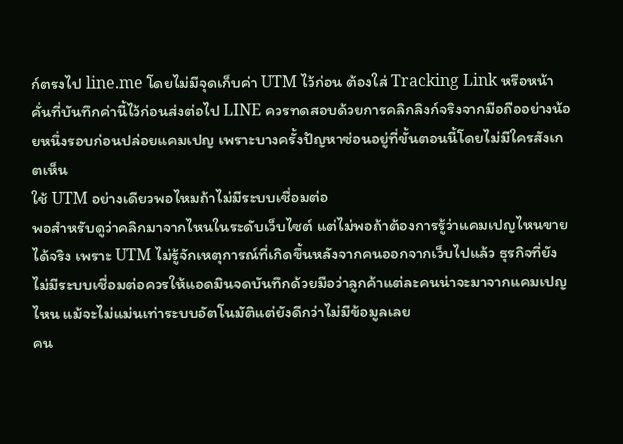ก์ตรงไป line.me โดยไม่มีจุดเก็บค่า UTM ไว้ก่อน ต้องใส่ Tracking Link หรือหน้าคั่นที่บันทึกค่านี้ไว้ก่อนส่งต่อไป LINE ควรทดสอบด้วยการคลิกลิงก์จริงจากมือถืออย่างน้อยหนึ่งรอบก่อนปล่อยแคมเปญ เพราะบางครั้งปัญหาซ่อนอยู่ที่ขั้นตอนนี้โดยไม่มีใครสังเกตเห็น
ใช้ UTM อย่างเดียวพอไหมถ้าไม่มีระบบเชื่อมต่อ
พอสำหรับดูว่าคลิกมาจากไหนในระดับเว็บไซต์ แต่ไม่พอถ้าต้องการรู้ว่าแคมเปญไหนขายได้จริง เพราะ UTM ไม่รู้จักเหตุการณ์ที่เกิดขึ้นหลังจากคนออกจากเว็บไปแล้ว ธุรกิจที่ยังไม่มีระบบเชื่อมต่อควรให้แอดมินจดบันทึกด้วยมือว่าลูกค้าแต่ละคนน่าจะมาจากแคมเปญไหน แม้จะไม่แม่นเท่าระบบอัตโนมัติแต่ยังดีกว่าไม่มีข้อมูลเลย
คน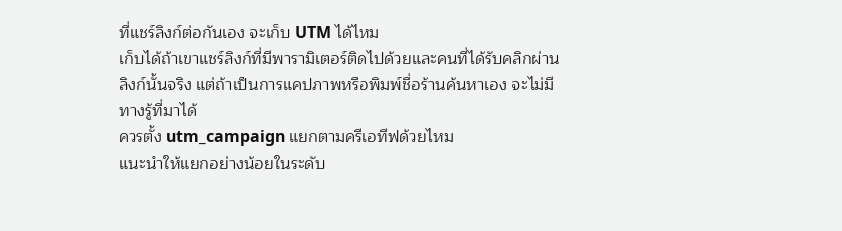ที่แชร์ลิงก์ต่อกันเอง จะเก็บ UTM ได้ไหม
เก็บได้ถ้าเขาแชร์ลิงก์ที่มีพารามิเตอร์ติดไปด้วยและคนที่ได้รับคลิกผ่านลิงก์นั้นจริง แต่ถ้าเป็นการแคปภาพหรือพิมพ์ชื่อร้านค้นหาเอง จะไม่มีทางรู้ที่มาได้
ควรตั้ง utm_campaign แยกตามครีเอทีฟด้วยไหม
แนะนำให้แยกอย่างน้อยในระดับ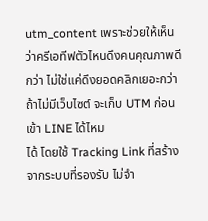utm_content เพราะช่วยให้เห็นว่าครีเอทีฟตัวไหนดึงคนคุณภาพดีกว่า ไม่ใช่แค่ดึงยอดคลิกเยอะกว่า
ถ้าไม่มีเว็บไซต์ จะเก็บ UTM ก่อนเข้า LINE ได้ไหม
ได้ โดยใช้ Tracking Link ที่สร้างจากระบบที่รองรับ ไม่จำ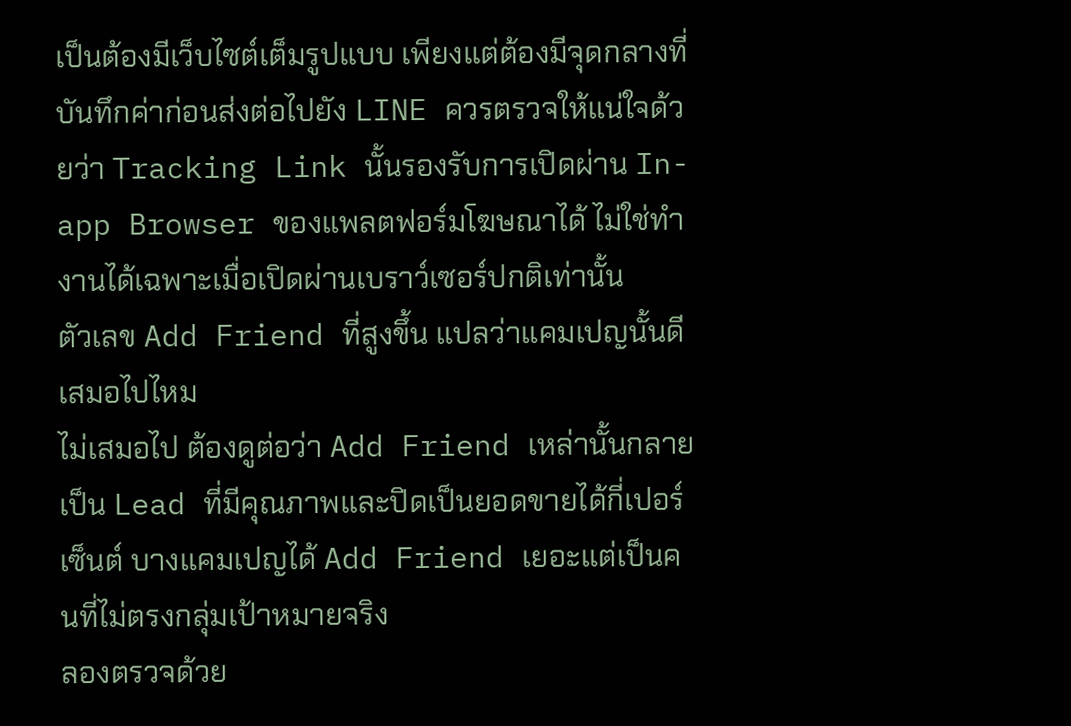เป็นต้องมีเว็บไซต์เต็มรูปแบบ เพียงแต่ต้องมีจุดกลางที่บันทึกค่าก่อนส่งต่อไปยัง LINE ควรตรวจให้แน่ใจด้วยว่า Tracking Link นั้นรองรับการเปิดผ่าน In-app Browser ของแพลตฟอร์มโฆษณาได้ ไม่ใช่ทำงานได้เฉพาะเมื่อเปิดผ่านเบราว์เซอร์ปกติเท่านั้น
ตัวเลข Add Friend ที่สูงขึ้น แปลว่าแคมเปญนั้นดีเสมอไปไหม
ไม่เสมอไป ต้องดูต่อว่า Add Friend เหล่านั้นกลายเป็น Lead ที่มีคุณภาพและปิดเป็นยอดขายได้กี่เปอร์เซ็นต์ บางแคมเปญได้ Add Friend เยอะแต่เป็นคนที่ไม่ตรงกลุ่มเป้าหมายจริง
ลองตรวจด้วย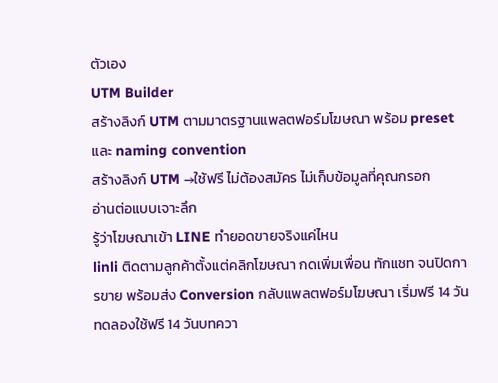ตัวเอง
UTM Builder
สร้างลิงก์ UTM ตามมาตรฐานแพลตฟอร์มโฆษณา พร้อม preset และ naming convention
สร้างลิงก์ UTM →ใช้ฟรี ไม่ต้องสมัคร ไม่เก็บข้อมูลที่คุณกรอก
อ่านต่อแบบเจาะลึก
รู้ว่าโฆษณาเข้า LINE ทำยอดขายจริงแค่ไหน
linli ติดตามลูกค้าตั้งแต่คลิกโฆษณา กดเพิ่มเพื่อน ทักแชท จนปิดการขาย พร้อมส่ง Conversion กลับแพลตฟอร์มโฆษณา เริ่มฟรี 14 วัน
ทดลองใช้ฟรี 14 วันบทควา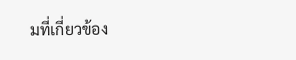มที่เกี่ยวข้อง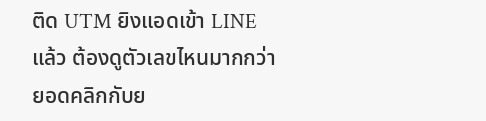ติด UTM ยิงแอดเข้า LINE แล้ว ต้องดูตัวเลขไหนมากกว่ายอดคลิกกับย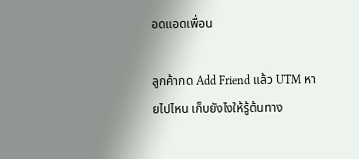อดแอดเพื่อน

ลูกค้ากด Add Friend แล้ว UTM หายไปไหน เก็บยังไงให้รู้ต้นทาง